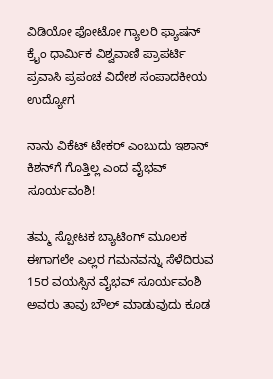ವಿಡಿಯೋ ಫೋಟೋ ಗ್ಯಾಲರಿ ಫ್ಯಾಷನ್ ಕ್ರೈಂ ಧಾರ್ಮಿಕ ವಿಶ್ವವಾಣಿ ಪ್ರಾಪರ್ಟಿ ಪ್ರವಾಸಿ ಪ್ರಪಂಚ ವಿದೇಶ ಸಂಪಾದಕೀಯ ಉದ್ಯೋಗ

ನಾನು ವಿಕೆಟ್‌ ಟೇಕರ್‌ ಎಂಬುದು ಇಶಾನ್‌ ಕಿಶನ್‌ಗೆ ಗೊತ್ತಿಲ್ಲ ಎಂದ ವೈಭವ್‌ ಸೂರ್ಯವಂಶಿ!

ತಮ್ಮ ಸ್ಪೋಟಕ ಬ್ಯಾಟಿಂಗ್‌ ಮೂಲಕ ಈಗಾಗಲೇ ಎಲ್ಲರ ಗಮನವನ್ನು ಸೆಳೆದಿರುವ 15ರ ವಯಸ್ಸಿನ ವೈಭವ್‌ ಸೂರ್ಯವಂಶಿ ಅವರು ತಾವು ಬೌಲ್‌ ಮಾಡುವುದು ಕೂಡ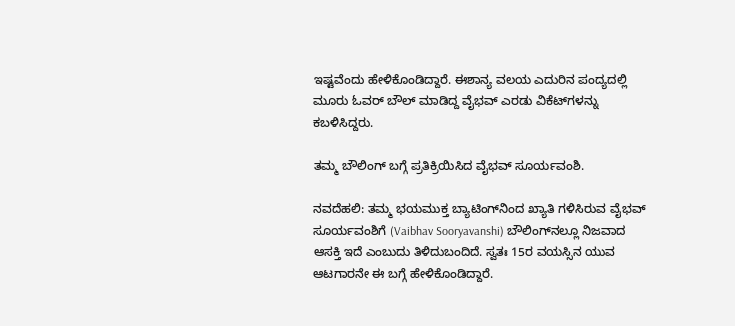ಇಷ್ಟವೆಂದು ಹೇಳಿಕೊಂಡಿದ್ದಾರೆ. ಈಶಾನ್ಯ ವಲಯ ಎದುರಿನ ಪಂದ್ಯದಲ್ಲಿ ಮೂರು ಓವರ್‌ ಬೌಲ್‌ ಮಾಡಿದ್ದ ವೈಭವ್‌ ಎರಡು ವಿಕೆಟ್‌ಗಳನ್ನು ಕಬಳಿಸಿದ್ದರು.

ತಮ್ಮ ಬೌಲಿಂಗ್‌ ಬಗ್ಗೆ ಪ್ರತಿಕ್ರಿಯಿಸಿದ ವೈಭವ್‌ ಸೂರ್ಯವಂಶಿ.

ನವದೆಹಲಿ: ತಮ್ಮ ಭಯಮುಕ್ತ ಬ್ಯಾಟಿಂಗ್‌ನಿಂದ ಖ್ಯಾತಿ ಗಳಿಸಿರುವ ವೈಭವ್ ಸೂರ್ಯವಂಶಿಗೆ (Vaibhav Sooryavanshi) ಬೌಲಿಂಗ್‌ನಲ್ಲೂ ನಿಜವಾದ ಆಸಕ್ತಿ ಇದೆ ಎಂಬುದು ತಿಳಿದುಬಂದಿದೆ. ಸ್ವತಃ 15ರ ವಯಸ್ಸಿನ ಯುವ ಆಟಗಾರನೇ ಈ ಬಗ್ಗೆ ಹೇಳಿಕೊಂಡಿದ್ದಾರೆ.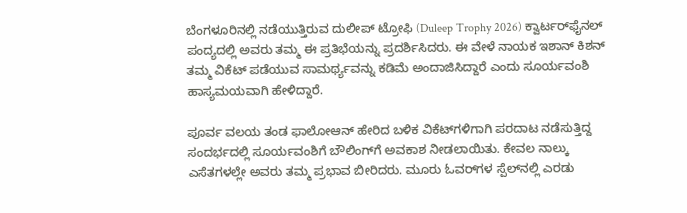ಬೆಂಗಳೂರಿನಲ್ಲಿ ನಡೆಯುತ್ತಿರುವ ದುಲೀಪ್ ಟ್ರೋಫಿ (Duleep Trophy 2026) ಕ್ವಾರ್ಟರ್‌ಫೈನಲ್‌ ಪಂದ್ಯದಲ್ಲಿ ಅವರು ತಮ್ಮ ಈ ಪ್ರತಿಭೆಯನ್ನು ಪ್ರದರ್ಶಿಸಿದರು. ಈ ವೇಳೆ ನಾಯಕ ಇಶಾನ್ ಕಿಶನ್ ತಮ್ಮ ವಿಕೆಟ್ ಪಡೆಯುವ ಸಾಮರ್ಥ್ಯವನ್ನು ಕಡಿಮೆ ಅಂದಾಜಿಸಿದ್ದಾರೆ ಎಂದು ಸೂರ್ಯವಂಶಿ ಹಾಸ್ಯಮಯವಾಗಿ ಹೇಳಿದ್ದಾರೆ.

ಪೂರ್ವ ವಲಯ ತಂಡ ಫಾಲೋಆನ್ ಹೇರಿದ ಬಳಿಕ ವಿಕೆಟ್‌ಗಳಿಗಾಗಿ ಪರದಾಟ ನಡೆಸುತ್ತಿದ್ದ ಸಂದರ್ಭದಲ್ಲಿ ಸೂರ್ಯವಂಶಿಗೆ ಬೌಲಿಂಗ್‌ಗೆ ಅವಕಾಶ ನೀಡಲಾಯಿತು. ಕೇವಲ ನಾಲ್ಕು ಎಸೆತಗಳಲ್ಲೇ ಅವರು ತಮ್ಮ ಪ್ರಭಾವ ಬೀರಿದರು. ಮೂರು ಓವರ್‌ಗಳ ಸ್ಪೆಲ್‌ನಲ್ಲಿ ಎರಡು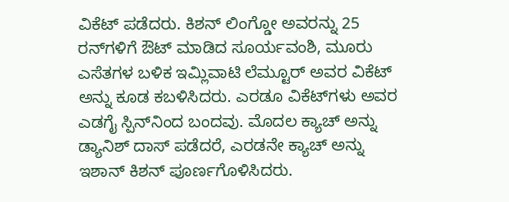ವಿಕೆಟ್ ಪಡೆದರು. ಕಿಶನ್ ಲಿಂಗ್ಡೋ ಅವರನ್ನು 25 ರನ್‌ಗಳಿಗೆ ಔಟ್ ಮಾಡಿದ ಸೂರ್ಯವಂಶಿ, ಮೂರು ಎಸೆತಗಳ ಬಳಿಕ ಇಮ್ಲಿವಾಟಿ ಲೆಮ್ಟೂರ್ ಅವರ ವಿಕೆಟ್ ಅನ್ನು ಕೂಡ ಕಬಳಿಸಿದರು. ಎರಡೂ ವಿಕೆಟ್‌ಗಳು ಅವರ ಎಡಗೈ ಸ್ಪಿನ್‌ನಿಂದ ಬಂದವು. ಮೊದಲ ಕ್ಯಾಚ್ ಅನ್ನು ಡ್ಯಾನಿಶ್ ದಾಸ್ ಪಡೆದರೆ, ಎರಡನೇ ಕ್ಯಾಚ್ ಅನ್ನು ಇಶಾನ್ ಕಿಶನ್ ಪೂರ್ಣಗೊಳಿಸಿದರು.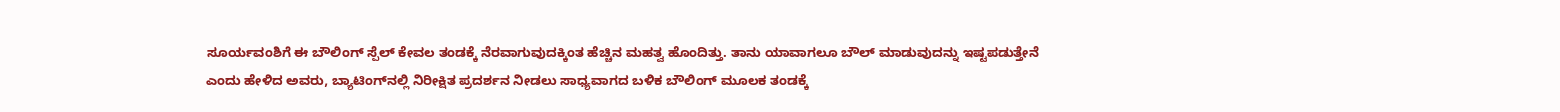ಸೂರ್ಯವಂಶಿಗೆ ಈ ಬೌಲಿಂಗ್ ಸ್ಪೆಲ್ ಕೇವಲ ತಂಡಕ್ಕೆ ನೆರವಾಗುವುದಕ್ಕಿಂತ ಹೆಚ್ಚಿನ ಮಹತ್ವ ಹೊಂದಿತ್ತು. ತಾನು ಯಾವಾಗಲೂ ಬೌಲ್‌ ಮಾಡುವುದನ್ನು ಇಷ್ಟಪಡುತ್ತೇನೆ ಎಂದು ಹೇಳಿದ ಅವರು, ಬ್ಯಾಟಿಂಗ್‌ನಲ್ಲಿ ನಿರೀಕ್ಷಿತ ಪ್ರದರ್ಶನ ನೀಡಲು ಸಾಧ್ಯವಾಗದ ಬಳಿಕ ಬೌಲಿಂಗ್ ಮೂಲಕ ತಂಡಕ್ಕೆ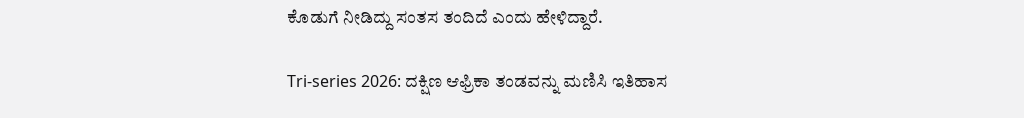ಕೊಡುಗೆ ನೀಡಿದ್ದು ಸಂತಸ ತಂದಿದೆ ಎಂದು ಹೇಳಿದ್ದಾರೆ.

Tri-series 2026: ದಕ್ಷಿಣ ಆಫ್ರಿಕಾ ತಂಡವನ್ನು ಮಣಿಸಿ ಇತಿಹಾಸ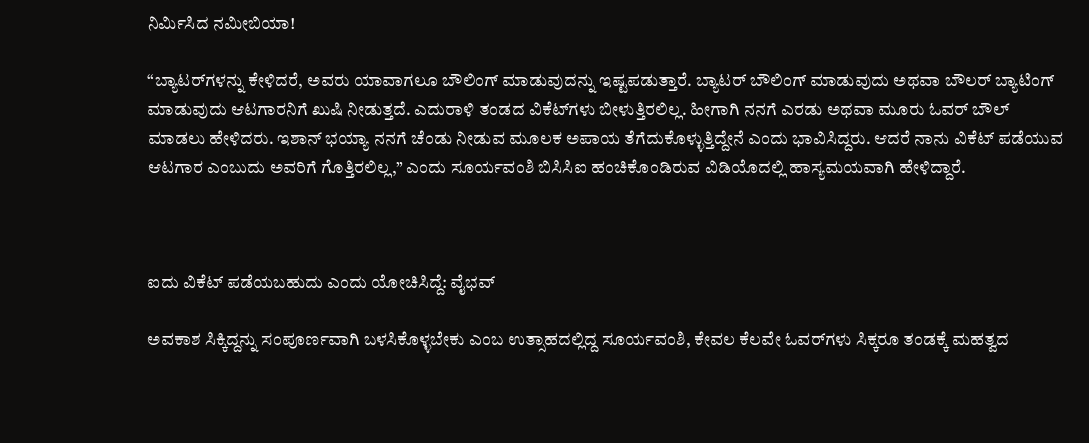ನಿರ್ಮಿಸಿದ ನಮೀಬಿಯಾ!

“ಬ್ಯಾಟರ್‌ಗಳನ್ನು ಕೇಳಿದರೆ, ಅವರು ಯಾವಾಗಲೂ ಬೌಲಿಂಗ್ ಮಾಡುವುದನ್ನು ಇಷ್ಟಪಡುತ್ತಾರೆ. ಬ್ಯಾಟರ್ ಬೌಲಿಂಗ್ ಮಾಡುವುದು ಅಥವಾ ಬೌಲರ್ ಬ್ಯಾಟಿಂಗ್ ಮಾಡುವುದು ಆಟಗಾರನಿಗೆ ಖುಷಿ ನೀಡುತ್ತದೆ. ಎದುರಾಳಿ ತಂಡದ ವಿಕೆಟ್‌ಗಳು ಬೀಳುತ್ತಿರಲಿಲ್ಲ. ಹೀಗಾಗಿ ನನಗೆ ಎರಡು ಅಥವಾ ಮೂರು ಓವರ್ ಬೌಲ್‌ ಮಾಡಲು ಹೇಳಿದರು. ಇಶಾನ್ ಭಯ್ಯಾ ನನಗೆ ಚೆಂಡು ನೀಡುವ ಮೂಲಕ ಅಪಾಯ ತೆಗೆದುಕೊಳ್ಳುತ್ತಿದ್ದೇನೆ ಎಂದು ಭಾವಿಸಿದ್ದರು. ಆದರೆ ನಾನು ವಿಕೆಟ್ ಪಡೆಯುವ ಆಟಗಾರ ಎಂಬುದು ಅವರಿಗೆ ಗೊತ್ತಿರಲಿಲ್ಲ,” ಎಂದು ಸೂರ್ಯವಂಶಿ ಬಿಸಿಸಿಐ ಹಂಚಿಕೊಂಡಿರುವ ವಿಡಿಯೊದಲ್ಲಿ ಹಾಸ್ಯಮಯವಾಗಿ ಹೇಳಿದ್ದಾರೆ.



ಐದು ವಿಕೆಟ್ ಪಡೆಯಬಹುದು ಎಂದು ಯೋಚಿಸಿದ್ದೆ: ವೈಭವ್‌

ಅವಕಾಶ ಸಿಕ್ಕಿದ್ದನ್ನು ಸಂಪೂರ್ಣವಾಗಿ ಬಳಸಿಕೊಳ್ಳಬೇಕು ಎಂಬ ಉತ್ಸಾಹದಲ್ಲಿದ್ದ ಸೂರ್ಯವಂಶಿ, ಕೇವಲ ಕೆಲವೇ ಓವರ್‌ಗಳು ಸಿಕ್ಕರೂ ತಂಡಕ್ಕೆ ಮಹತ್ವದ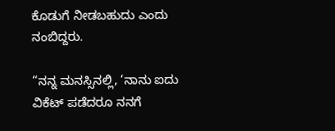ಕೊಡುಗೆ ನೀಡಬಹುದು ಎಂದು ನಂಬಿದ್ದರು.

“ನನ್ನ ಮನಸ್ಸಿನಲ್ಲಿ, ‘ನಾನು ಐದು ವಿಕೆಟ್ ಪಡೆದರೂ ನನಗೆ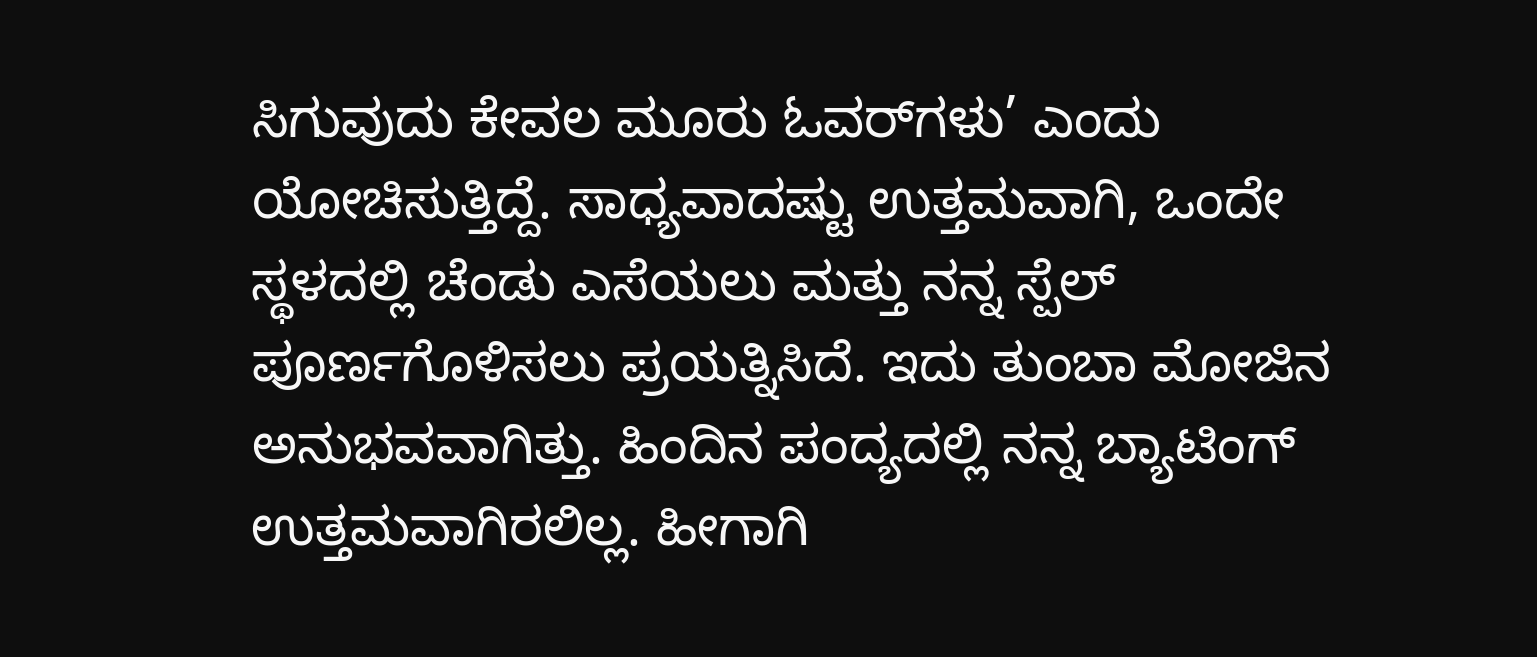ಸಿಗುವುದು ಕೇವಲ ಮೂರು ಓವರ್‌ಗಳು’ ಎಂದು ಯೋಚಿಸುತ್ತಿದ್ದೆ. ಸಾಧ್ಯವಾದಷ್ಟು ಉತ್ತಮವಾಗಿ, ಒಂದೇ ಸ್ಥಳದಲ್ಲಿ ಚೆಂಡು ಎಸೆಯಲು ಮತ್ತು ನನ್ನ ಸ್ಪೆಲ್ ಪೂರ್ಣಗೊಳಿಸಲು ಪ್ರಯತ್ನಿಸಿದೆ. ಇದು ತುಂಬಾ ಮೋಜಿನ ಅನುಭವವಾಗಿತ್ತು. ಹಿಂದಿನ ಪಂದ್ಯದಲ್ಲಿ ನನ್ನ ಬ್ಯಾಟಿಂಗ್ ಉತ್ತಮವಾಗಿರಲಿಲ್ಲ. ಹೀಗಾಗಿ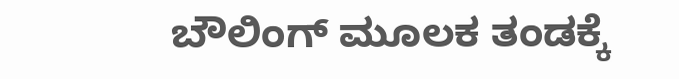ಬೌಲಿಂಗ್ ಮೂಲಕ ತಂಡಕ್ಕೆ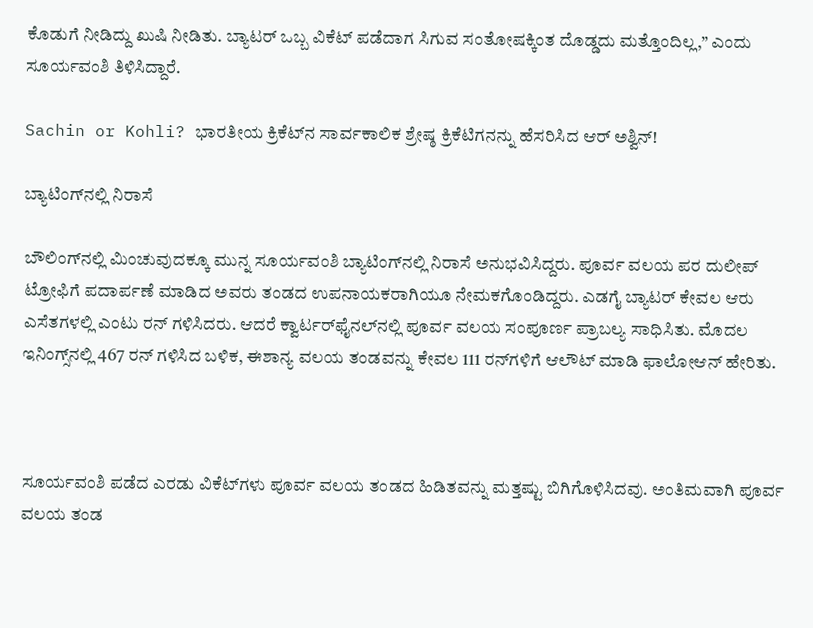ಕೊಡುಗೆ ನೀಡಿದ್ದು ಖುಷಿ ನೀಡಿತು. ಬ್ಯಾಟರ್ ಒಬ್ಬ ವಿಕೆಟ್ ಪಡೆದಾಗ ಸಿಗುವ ಸಂತೋಷಕ್ಕಿಂತ ದೊಡ್ಡದು ಮತ್ತೊಂದಿಲ್ಲ,” ಎಂದು ಸೂರ್ಯವಂಶಿ ತಿಳಿಸಿದ್ದಾರೆ.

Sachin or Kohli? ಭಾರತೀಯ ಕ್ರಿಕೆಟ್‌ನ ಸಾರ್ವಕಾಲಿಕ ಶ್ರೇಷ್ಠ ಕ್ರಿಕೆಟಿಗನನ್ನು ಹೆಸರಿಸಿದ ಆರ್‌ ಅಶ್ವಿನ್‌!

ಬ್ಯಾಟಿಂಗ್‌ನಲ್ಲಿ ನಿರಾಸೆ

ಬೌಲಿಂಗ್‌ನಲ್ಲಿ ಮಿಂಚುವುದಕ್ಕೂ ಮುನ್ನ ಸೂರ್ಯವಂಶಿ ಬ್ಯಾಟಿಂಗ್‌ನಲ್ಲಿ ನಿರಾಸೆ ಅನುಭವಿಸಿದ್ದರು. ಪೂರ್ವ ವಲಯ ಪರ ದುಲೀಪ್ ಟ್ರೋಫಿಗೆ ಪದಾರ್ಪಣೆ ಮಾಡಿದ ಅವರು ತಂಡದ ಉಪನಾಯಕರಾಗಿಯೂ ನೇಮಕಗೊಂಡಿದ್ದರು. ಎಡಗೈ ಬ್ಯಾಟರ್ ಕೇವಲ ಆರು ಎಸೆತಗಳಲ್ಲಿ ಎಂಟು ರನ್ ಗಳಿಸಿದರು. ಆದರೆ ಕ್ವಾರ್ಟರ್‌ಫೈನಲ್‌ನಲ್ಲಿ ಪೂರ್ವ ವಲಯ ಸಂಪೂರ್ಣ ಪ್ರಾಬಲ್ಯ ಸಾಧಿಸಿತು. ಮೊದಲ ಇನಿಂಗ್ಸ್‌ನಲ್ಲಿ 467 ರನ್ ಗಳಿಸಿದ ಬಳಿಕ, ಈಶಾನ್ಯ ವಲಯ ತಂಡವನ್ನು ಕೇವಲ 111 ರನ್‌ಗಳಿಗೆ ಆಲೌಟ್ ಮಾಡಿ ಫಾಲೋಆನ್ ಹೇರಿತು.



ಸೂರ್ಯವಂಶಿ ಪಡೆದ ಎರಡು ವಿಕೆಟ್‌ಗಳು ಪೂರ್ವ ವಲಯ ತಂಡದ ಹಿಡಿತವನ್ನು ಮತ್ತಷ್ಟು ಬಿಗಿಗೊಳಿಸಿದವು. ಅಂತಿಮವಾಗಿ ಪೂರ್ವ ವಲಯ ತಂಡ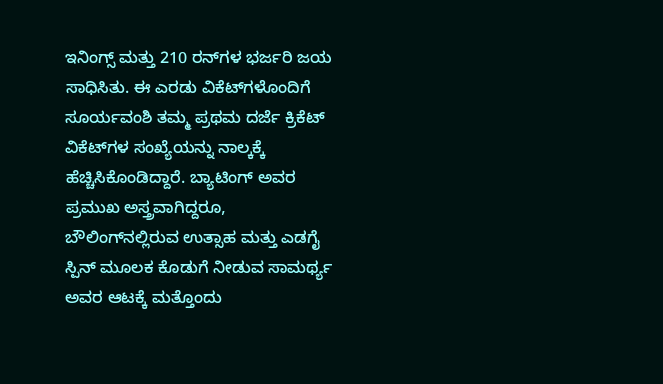ಇನಿಂಗ್ಸ್ ಮತ್ತು 210 ರನ್‌ಗಳ ಭರ್ಜರಿ ಜಯ ಸಾಧಿಸಿತು. ಈ ಎರಡು ವಿಕೆಟ್‌ಗಳೊಂದಿಗೆ ಸೂರ್ಯವಂಶಿ ತಮ್ಮ ಪ್ರಥಮ ದರ್ಜೆ ಕ್ರಿಕೆಟ್ ವಿಕೆಟ್‌ಗಳ ಸಂಖ್ಯೆಯನ್ನು ನಾಲ್ಕಕ್ಕೆ ಹೆಚ್ಚಿಸಿಕೊಂಡಿದ್ದಾರೆ. ಬ್ಯಾಟಿಂಗ್ ಅವರ ಪ್ರಮುಖ ಅಸ್ತ್ರವಾಗಿದ್ದರೂ, ಬೌಲಿಂಗ್‌ನಲ್ಲಿರುವ ಉತ್ಸಾಹ ಮತ್ತು ಎಡಗೈ ಸ್ಪಿನ್ ಮೂಲಕ ಕೊಡುಗೆ ನೀಡುವ ಸಾಮರ್ಥ್ಯ ಅವರ ಆಟಕ್ಕೆ ಮತ್ತೊಂದು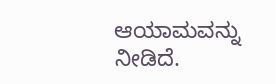ಆಯಾಮವನ್ನು ನೀಡಿದೆ.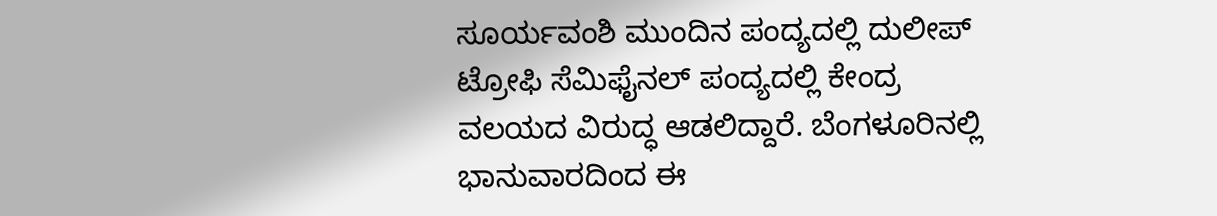ಸೂರ್ಯವಂಶಿ ಮುಂದಿನ ಪಂದ್ಯದಲ್ಲಿ ದುಲೀಪ್ ಟ್ರೋಫಿ ಸೆಮಿಫೈನಲ್‌ ಪಂದ್ಯದಲ್ಲಿ ಕೇಂದ್ರ ವಲಯದ ವಿರುದ್ಧ ಆಡಲಿದ್ದಾರೆ. ಬೆಂಗಳೂರಿನಲ್ಲಿ ಭಾನುವಾರದಿಂದ ಈ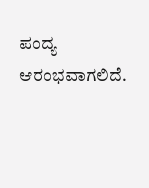ಪಂದ್ಯ ಆರಂಭವಾಗಲಿದೆ.